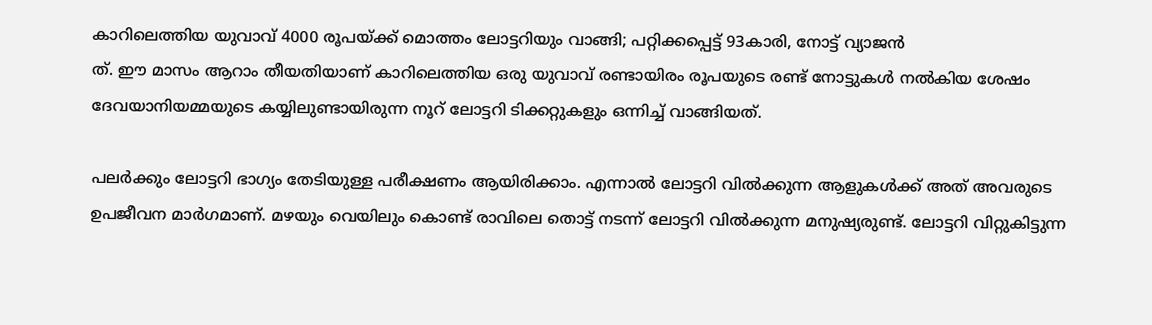കാറിലെത്തിയ യുവാവ് 4000 രൂപയ്ക്ക് മൊത്തം ലോട്ടറിയും വാങ്ങി; പറ്റിക്കപ്പെട്ട് 93കാരി, നോട്ട് വ്യാജൻ
ത്. ഈ മാസം ആറാം തീയതിയാണ് കാറിലെത്തിയ ഒരു യുവാവ് രണ്ടായിരം രൂപയുടെ രണ്ട് നോട്ടുകൾ നൽകിയ ശേഷം ദേവയാനിയമ്മയുടെ കയ്യിലുണ്ടായിരുന്ന നൂറ് ലോട്ടറി ടിക്കറ്റുകളും ഒന്നിച്ച് വാങ്ങിയത്.

പലർക്കും ലോട്ടറി ഭാഗ്യം തേടിയുള്ള പരീക്ഷണം ആയിരിക്കാം. എന്നാൽ ലോട്ടറി വിൽക്കുന്ന ആളുകൾക്ക് അത് അവരുടെ ഉപജീവന മാർഗമാണ്. മഴയും വെയിലും കൊണ്ട് രാവിലെ തൊട്ട് നടന്ന് ലോട്ടറി വിൽക്കുന്ന മനുഷ്യരുണ്ട്. ലോട്ടറി വിറ്റുകിട്ടുന്ന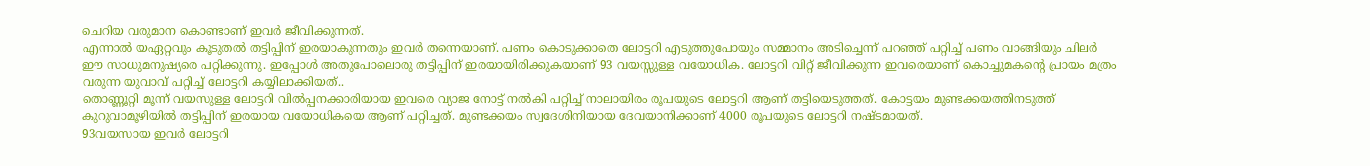ചെറിയ വരുമാന കൊണ്ടാണ് ഇവർ ജീവിക്കുന്നത്.
എന്നാൽ യഏറ്റവും കൂടുതൽ തട്ടിപ്പിന് ഇരയാകുന്നതും ഇവർ തന്നെയാണ്. പണം കൊടുക്കാതെ ലോട്ടറി എടുത്തുപോയും സമ്മാനം അടിച്ചെന്ന് പറഞ്ഞ് പറ്റിച്ച് പണം വാങ്ങിയും ചിലർ ഈ സാധുമനുഷ്യരെ പറ്റിക്കുന്നു. ഇപ്പോൾ അതുപോലൊരു തട്ടിപ്പിന് ഇരയായിരിക്കുകയാണ് 93 വയസ്സുള്ള വയോധിക. ലോട്ടറി വിറ്റ് ജീവിക്കുന്ന ഇവരെയാണ് കൊച്ചുമകന്റെ പ്രായം മത്രം വരുന്ന യുവാവ് പറ്റിച്ച് ലോട്ടറി കയ്യിലാക്കിയത്..
തൊണ്ണൂറ്റി മൂന്ന് വയസുള്ള ലോട്ടറി വിൽപ്പനക്കാരിയായ ഇവരെ വ്യാജ നോട്ട് നൽകി പറ്റിച്ച് നാലായിരം രൂപയുടെ ലോട്ടറി ആണ് തട്ടിയെടുത്തത്. കോട്ടയം മുണ്ടക്കയത്തിനടുത്ത് കുറുവാമൂഴിയിൽ തട്ടിപ്പിന് ഇരയായ വയോധികയെ ആണ് പറ്റിച്ചത്. മുണ്ടക്കയം സ്വദേശിനിയായ ദേവയാനിക്കാണ് 4000 രൂപയുടെ ലോട്ടറി നഷ്ടമായത്.
93വയസായ ഇവർ ലോട്ടറി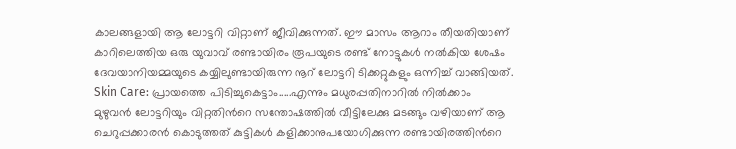കാലങ്ങളായി ആ ലോട്ടറി വിറ്റാണ് ജീവിക്കുന്നത്. ഈ മാസം ആറാം തീയതിയാണ് കാറിലെത്തിയ ഒരു യുവാവ് രണ്ടായിരം രൂപയുടെ രണ്ട് നോട്ടുകൾ നൽകിയ ശേഷം ദേവയാനിയമ്മയുടെ കയ്യിലുണ്ടായിരുന്ന നൂറ് ലോട്ടറി ടിക്കറ്റുകളും ഒന്നിച്ച് വാങ്ങിയത്.
Skin Care: പ്രായത്തെ പിടിച്ചുകെട്ടാം.....എന്നും മധുരപ്പതിനാറിൽ നിൽക്കാം
മുഴുവൻ ലോട്ടറിയും വിറ്റതിൻറെ സന്തോഷത്തിൽ വീട്ടിലേക്കു മടങ്ങും വഴിയാണ് ആ ചെറുപ്പക്കാരൻ കൊടുത്തത് കുട്ടികൾ കളിക്കാനുപയോഗിക്കുന്ന രണ്ടായിരത്തിൻറെ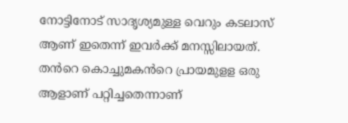നോട്ടിനോട് സാദൃശ്യമുള്ള വെറും കടലാസ് ആണ് ഇതെന്ന് ഇവർക്ക് മനസ്സിലായത്. തൻറെ കൊച്ചുമകൻറെ പ്രായമുളള ഒരു ആളാണ് പറ്റിച്ചതെന്നാണ്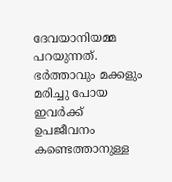ദേവയാനിയമ്മ പറയുന്നത്. ഭർത്താവും മക്കളും മരിച്ചു പോയ ഇവർക്ക് ഉപജീവനം കണ്ടെത്താനുള്ള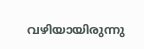വഴിയായിരുന്നു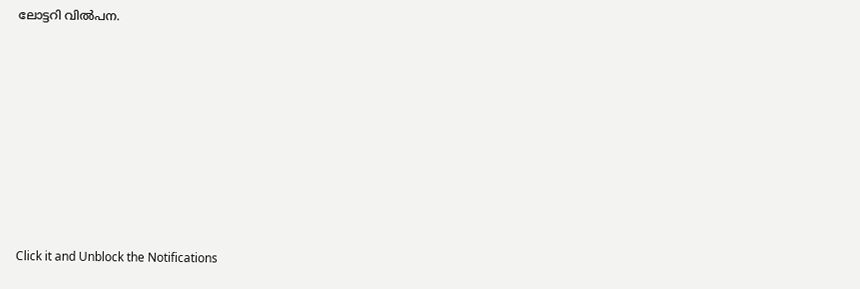ലോട്ടറി വിൽപന.












Click it and Unblock the Notifications